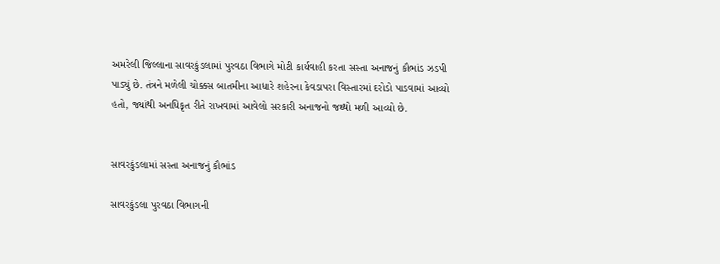અમરેલી જિલ્લાના સાવરકુંડલામાં પુરવઠા વિભાગે મોટી કાર્યવાહી કરતા સસ્તા અનાજનું કૌભાંડ ઝડપી પાડ્યું છે. તંત્રને મળેલી ચોક્કસ બાતમીના આધારે શહેરના કેવડાપરા વિસ્તારમાં દરોડો પાડવામાં આવ્યો હતો, જ્યાંથી અનધિકૃત રીતે રાખવામાં આવેલો સરકારી અનાજનો જથ્થો મળી આવ્યો છે.


સાવરકુંડલામાં સસ્તા અનાજનું કૌભાંડ

સાવરકુંડલા પુરવઠા વિભાગની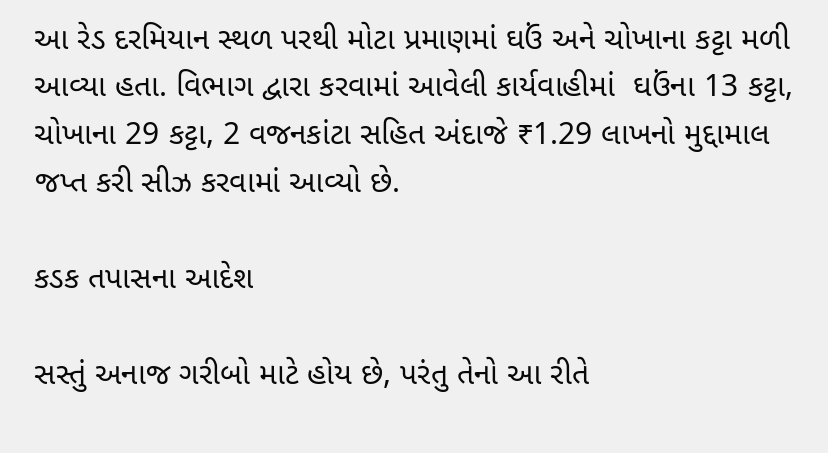આ રેડ દરમિયાન સ્થળ પરથી મોટા પ્રમાણમાં ઘઉં અને ચોખાના કટ્ટા મળી આવ્યા હતા. વિભાગ દ્વારા કરવામાં આવેલી કાર્યવાહીમાં  ઘઉંના 13 કટ્ટા, ચોખાના 29 કટ્ટા, 2 વજનકાંટા સહિત અંદાજે ₹1.29 લાખનો મુદ્દામાલ જપ્ત કરી સીઝ કરવામાં આવ્યો છે.

કડક તપાસના આદેશ

સસ્તું અનાજ ગરીબો માટે હોય છે, પરંતુ તેનો આ રીતે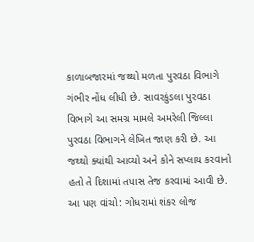કાળાબજારમાં જથ્થો મળતા પુરવઠા વિભાગે ગંભીર નોંધ લીધી છે. સાવરકુંડલા પુરવઠા વિભાગે આ સમગ્ર મામલે અમરેલી જિલ્લા પુરવઠા વિભાગને લેખિત જાણ કરી છે. આ જથ્થો ક્યાંથી આવ્યો અને કોને સપ્લાય કરવાનો હતો તે દિશામાં તપાસ તેજ કરવામાં આવી છે.
આ પણ વાંચો: ગોધરામાં શંકર લોજ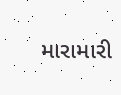મારામારી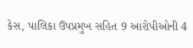કેસ, પાલિકા ઉપપ્રમુખ સહિત 9 આરોપીઓની 4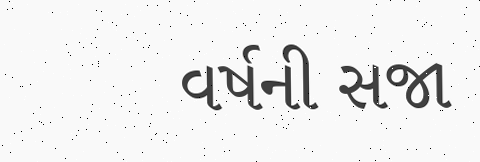વર્ષની સજા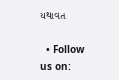યથાવત

  • Follow us on: